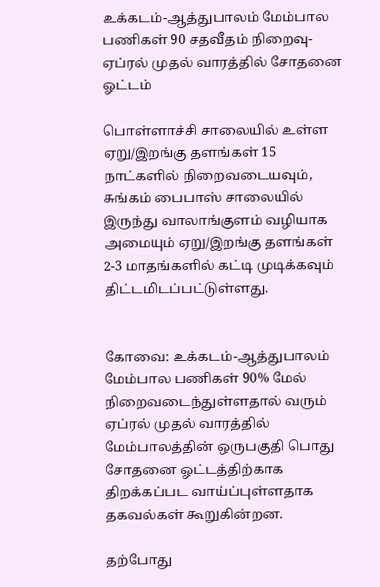உக்கடம்-ஆத்துபாலம் மேம்பால பணிகள் 90 சதவீதம் நிறைவு- ஏப்ரல் முதல் வாரத்தில் சோதனை ஓட்டம்

பொள்ளாச்சி சாலையில் உள்ள ஏறு/இறங்கு தளங்கள் 15 நாட்களில் நிறைவடையவும், சுங்கம் பைபாஸ் சாலையில் இருந்து வாலாங்குளம் வழியாக அமையும் ஏறு/இறங்கு தளங்கள் 2-3 மாதங்களில் கட்டி முடிக்கவும் திட்டமிடப்பட்டுள்ளது.


கோவை: உக்கடம்-ஆத்துபாலம் மேம்பால பணிகள் 90% மேல் நிறைவடைந்துள்ளதால் வரும் ஏப்ரல் முதல் வாரத்தில் மேம்பாலத்தின் ஒருபகுதி பொது சோதனை ஓட்டத்திற்காக திறக்கப்பட வாய்ப்புள்ளதாக தகவல்கள் கூறுகின்றன.

தற்போது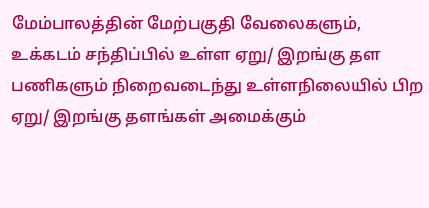மேம்பாலத்தின் மேற்பகுதி வேலைகளும், உக்கடம் சந்திப்பில் உள்ள ஏறு/ இறங்கு தள பணிகளும் நிறைவடைந்து உள்ளநிலையில் பிற ஏறு/ இறங்கு தளங்கள் அமைக்கும்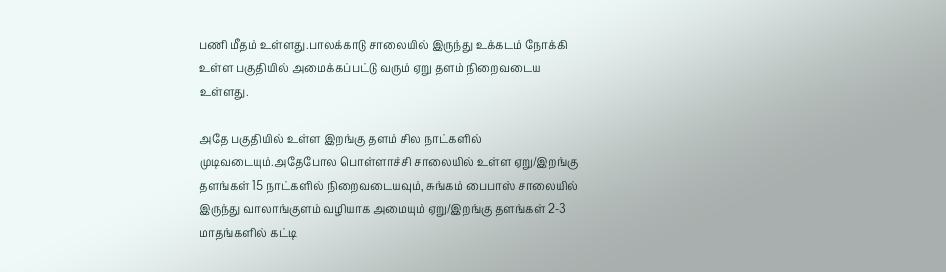பணி மீதம் உள்ளது.பாலக்காடு சாலையில் இருந்து உக்கடம் நோக்கி உள்ள பகுதியில் அமைக்கப்பட்டு வரும் ஏறு தளம் நிறைவடைய உள்ளது.

அதே பகுதியில் உள்ள இறங்கு தளம் சில நாட்களில் முடிவடையும்.அதேபோல பொள்ளாச்சி சாலையில் உள்ள ஏறு/இறங்கு தளங்கள் 15 நாட்களில் நிறைவடையவும், சுங்கம் பைபாஸ் சாலையில் இருந்து வாலாங்குளம் வழியாக அமையும் ஏறு/இறங்கு தளங்கள் 2-3 மாதங்களில் கட்டி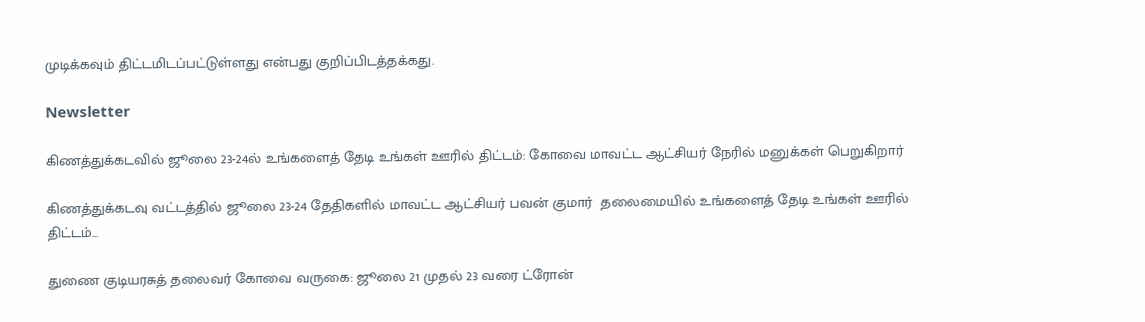முடிக்கவும் திட்டமிடப்பட்டுள்ளது என்பது குறிப்பிடத்தக்கது.

Newsletter

கிணத்துக்கடவில் ஜூலை 23-24ல் உங்களைத் தேடி உங்கள் ஊரில் திட்டம்: கோவை மாவட்ட ஆட்சியர் நேரில் மனுக்கள் பெறுகிறார்

கிணத்துக்கடவு வட்டத்தில் ஜூலை 23-24 தேதிகளில் மாவட்ட ஆட்சியர் பவன் குமார்  தலைமையில் உங்களைத் தேடி உங்கள் ஊரில் திட்டம்...

துணை குடியரசுத் தலைவர் கோவை வருகை: ஜூலை 21 முதல் 23 வரை ட்ரோன்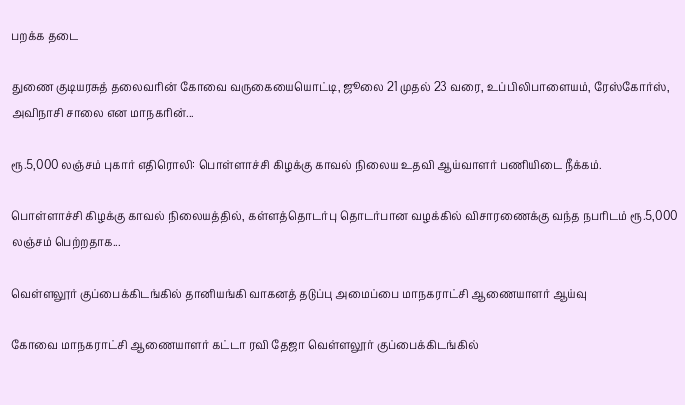பறக்க தடை

துணை குடியரசுத் தலைவரின் கோவை வருகையையொட்டி, ஜூலை 21 முதல் 23 வரை, உப்பிலிபாளையம், ரேஸ்கோர்ஸ், அவிநாசி சாலை என மாநகரின்...

ரூ.5,000 லஞ்சம் புகார் எதிரொலி: பொள்ளாச்சி கிழக்கு காவல் நிலைய உதவி ஆய்வாளர் பணியிடை நீக்கம்.

பொள்ளாச்சி கிழக்கு காவல் நிலையத்தில், கள்ளத்தொடர்பு தொடர்பான வழக்கில் விசாரணைக்கு வந்த நபரிடம் ரூ.5,000 லஞ்சம் பெற்றதாக...

வெள்ளலூர் குப்பைக்கிடங்கில் தானியங்கி வாகனத் தடுப்பு அமைப்பை மாநகராட்சி ஆணையாளர் ஆய்வு

கோவை மாநகராட்சி ஆணையாளர் கட்டா ரவி தேஜா வெள்ளலூர் குப்பைக்கிடங்கில்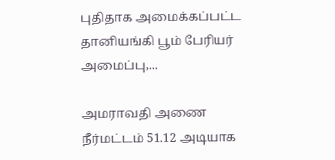புதிதாக அமைக்கப்பட்ட தானியங்கி பூம் பேரியர் அமைப்பு,...

அமராவதி அணை நீர்மட்டம் 51.12 அடியாக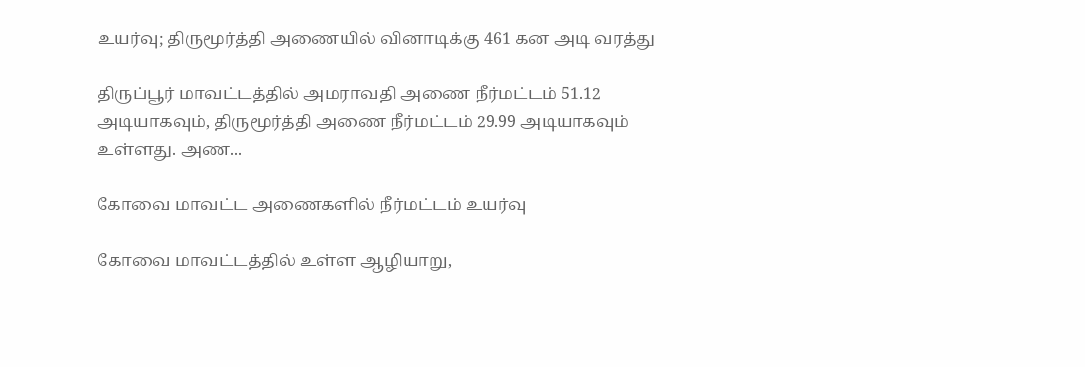உயர்வு; திருமூர்த்தி அணையில் வினாடிக்கு 461 கன அடி வரத்து

திருப்பூர் மாவட்டத்தில் அமராவதி அணை நீர்மட்டம் 51.12 அடியாகவும், திருமூர்த்தி அணை நீர்மட்டம் 29.99 அடியாகவும் உள்ளது. அண...

கோவை மாவட்ட அணைகளில் நீர்மட்டம் உயர்வு

கோவை மாவட்டத்தில் உள்ள ஆழியாறு,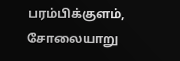பரம்பிக்குளம், சோலையாறு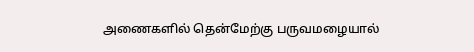அணைகளில் தென்மேற்கு பருவமழையால்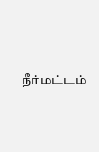நீர்மட்டம்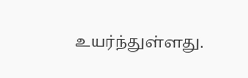உயர்ந்துள்ளது.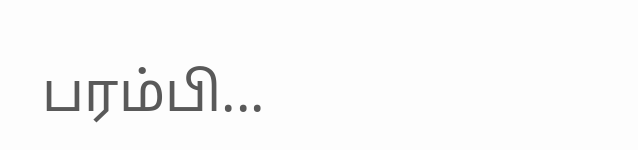பரம்பி...